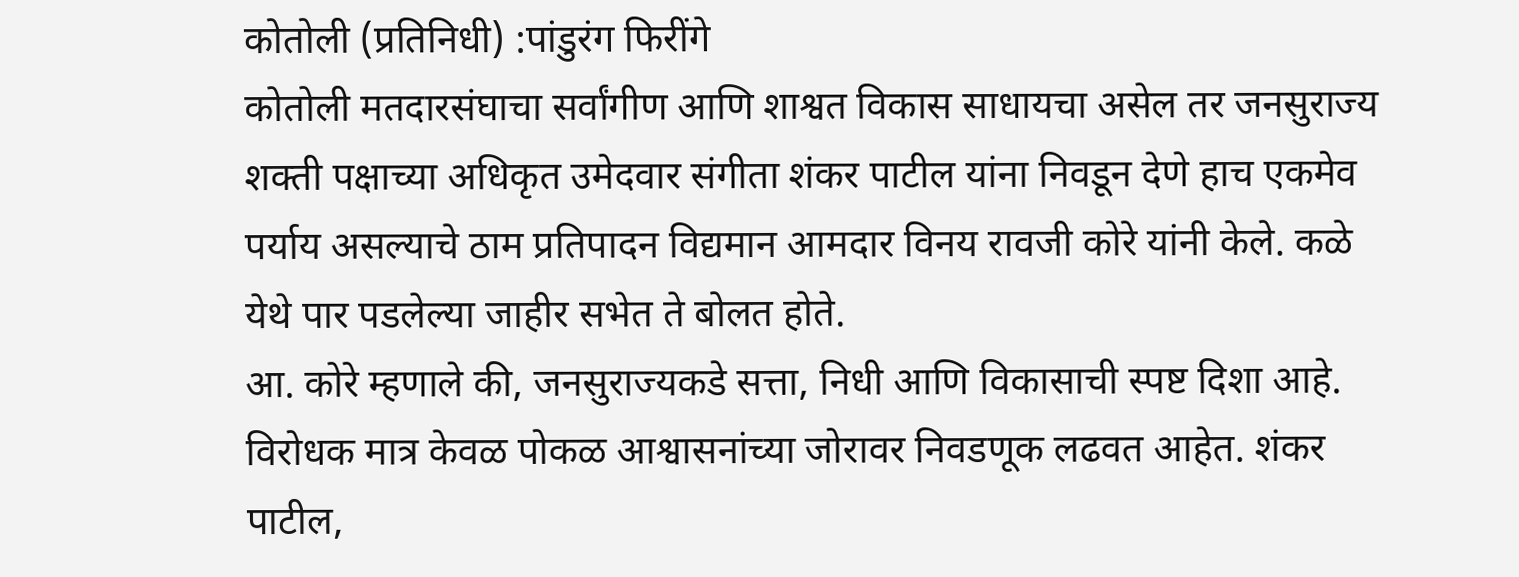कोतोली (प्रतिनिधी) :पांडुरंग फिरींगे
कोतोली मतदारसंघाचा सर्वांगीण आणि शाश्वत विकास साधायचा असेल तर जनसुराज्य शक्ती पक्षाच्या अधिकृत उमेदवार संगीता शंकर पाटील यांना निवडून देणे हाच एकमेव पर्याय असल्याचे ठाम प्रतिपादन विद्यमान आमदार विनय रावजी कोरे यांनी केले. कळे येथे पार पडलेल्या जाहीर सभेत ते बोलत होते.
आ. कोरे म्हणाले की, जनसुराज्यकडे सत्ता, निधी आणि विकासाची स्पष्ट दिशा आहे. विरोधक मात्र केवळ पोकळ आश्वासनांच्या जोरावर निवडणूक लढवत आहेत. शंकर पाटील,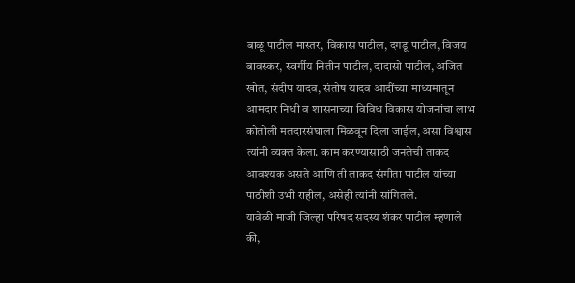बाळू पाटील मास्तर, विकास पाटील, दगडू पाटील, विजय बावस्कर, स्वर्गीय नितीन पाटील, दादासो पाटील, अजित खोत, संदीप यादव, संतोष यादव आदींच्या माध्यमातून आमदार निधी व शासनाच्या विविध विकास योजनांचा लाभ कोतोली मतदारसंघाला मिळवून दिला जाईल, असा विश्वास त्यांनी व्यक्त केला. काम करण्यासाठी जनतेची ताकद आवश्यक असते आणि ती ताकद संगीता पाटील यांच्या पाठीशी उभी राहील, असेही त्यांनी सांगितले.
यावेळी माजी जिल्हा परिषद सदस्य शंकर पाटील म्हणाले की,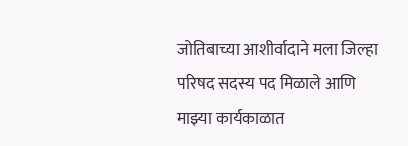जोतिबाच्या आशीर्वादाने मला जिल्हा परिषद सदस्य पद मिळाले आणि माझ्या कार्यकाळात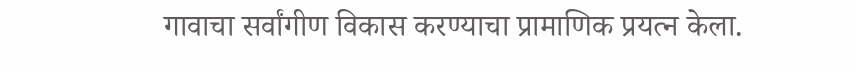गावाचा सर्वांगीण विकास करण्याचा प्रामाणिक प्रयत्न केला.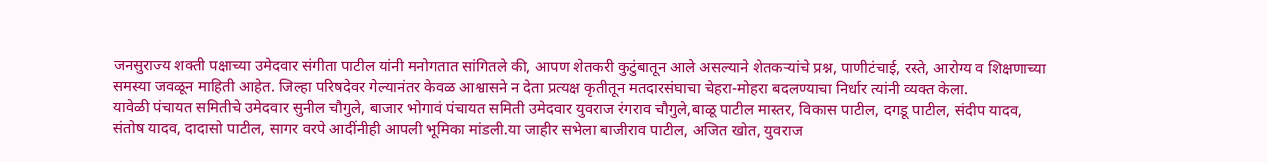जनसुराज्य शक्ती पक्षाच्या उमेदवार संगीता पाटील यांनी मनोगतात सांगितले की, आपण शेतकरी कुटुंबातून आले असल्याने शेतकऱ्यांचे प्रश्न, पाणीटंचाई, रस्ते, आरोग्य व शिक्षणाच्या समस्या जवळून माहिती आहेत. जिल्हा परिषदेवर गेल्यानंतर केवळ आश्वासने न देता प्रत्यक्ष कृतीतून मतदारसंघाचा चेहरा-मोहरा बदलण्याचा निर्धार त्यांनी व्यक्त केला.
यावेळी पंचायत समितीचे उमेदवार सुनील चौगुले, बाजार भोगावं पंचायत समिती उमेदवार युवराज रंगराव चौगुले,बाळू पाटील मास्तर, विकास पाटील, दगडू पाटील, संदीप यादव, संतोष यादव, दादासो पाटील, सागर वरपे आदींनीही आपली भूमिका मांडली.या जाहीर सभेला बाजीराव पाटील, अजित खोत, युवराज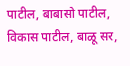पाटील, बाबासो पाटील, विकास पाटील, बाळू सर,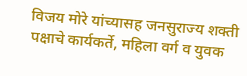विजय मोरे यांच्यासह जनसुराज्य शक्ती पक्षाचे कार्यकर्ते, महिला वर्ग व युवक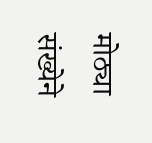मोठ्या संख्येने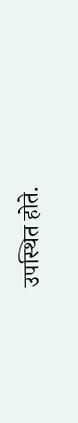उपस्थित होते.